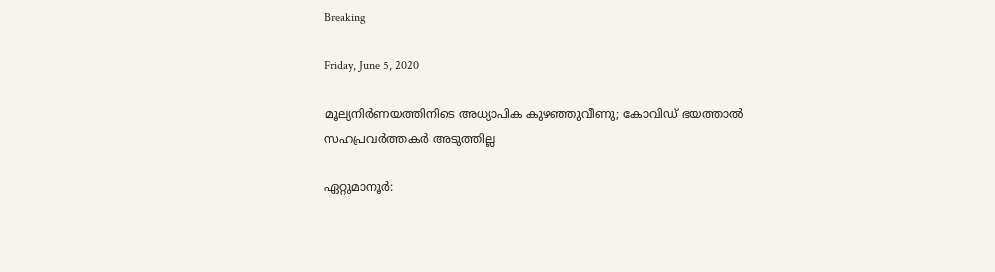Breaking

Friday, June 5, 2020

മൂല്യനിർണയത്തിനിടെ അധ്യാപിക കുഴഞ്ഞുവീണു; കോവിഡ് ഭയത്താൽ സഹപ്രവർത്തകർ അടുത്തില്ല

ഏറ്റുമാനൂർ: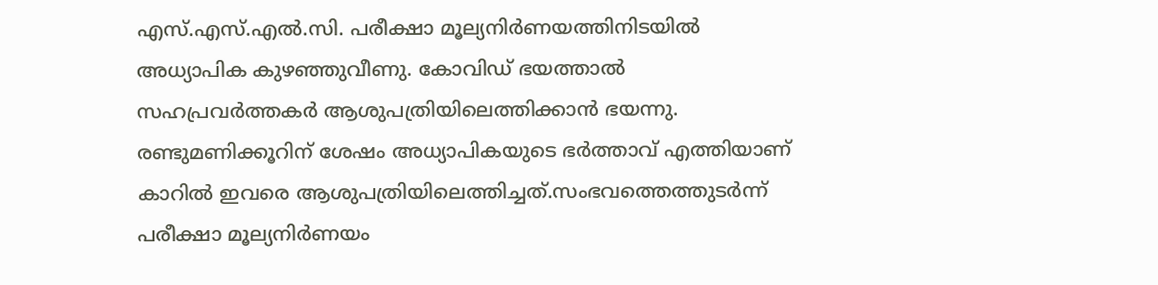എസ്.എസ്.എൽ.സി. പരീക്ഷാ മൂല്യനിർണയത്തിനിടയിൽ അധ്യാപിക കുഴഞ്ഞുവീണു. കോവിഡ് ഭയത്താൽ സഹപ്രവർത്തകർ ആശുപത്രിയിലെത്തിക്കാൻ ഭയന്നു. രണ്ടുമണിക്കൂറിന് ശേഷം അധ്യാപികയുടെ ഭർത്താവ് എത്തിയാണ് കാറിൽ ഇവരെ ആശുപത്രിയിലെത്തിച്ചത്.സംഭവത്തെത്തുടർന്ന് പരീക്ഷാ മൂല്യനിർണയം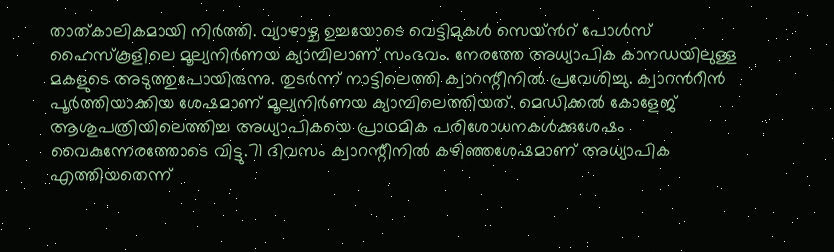താത്കാലികമായി നിർത്തി. വ്യാഴാഴ്ച ഉച്ചയോടെ വെട്ടിമുകൾ സെയ്ൻറ് പോൾസ് ഹൈസ്കൂളിലെ മൂല്യനിർണയ ക്യാമ്പിലാണ് സംഭവം. നേരത്തേ അധ്യാപിക കാനഡയിലുള്ള മകളുടെ അടുത്തുപോയിരുന്നു. തുടർന്ന് നാട്ടിലെത്തി ക്വാറന്റീനിൽ പ്രവേശിച്ചു. ക്വാറൻറീൻ പൂർത്തിയാക്കിയ ശേഷമാണ് മൂല്യനിർണയ ക്യാമ്പിലെത്തിയത്. മെഡിക്കൽ കോളേജ് ആശുപത്രിയിലെത്തിച്ച അധ്യാപികയെ പ്രാഥമിക പരിശോധനകൾക്കുശേഷം വൈകുന്നേരത്തോടെ വിട്ടു.71 ദിവസം ക്വാറന്റീനിൽ കഴിഞ്ഞശേഷമാണ് അധ്യാപിക എത്തിയതെന്ന്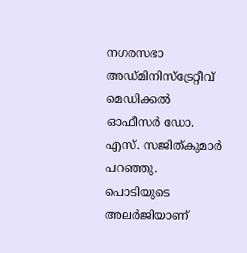നഗരസഭാ അഡ്മിനിസ്ട്രേറ്റീവ് മെഡിക്കൽ ഓഫീസർ ഡോ. എസ്. സജിത്കുമാർ പറഞ്ഞു. പൊടിയുടെ അലർജിയാണ്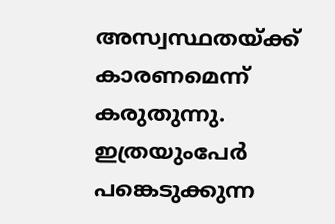അസ്വസ്ഥതയ്ക്ക്‌ കാരണമെന്ന്‌ കരുതുന്നു. ഇത്രയുംപേർ പങ്കെടുക്കുന്ന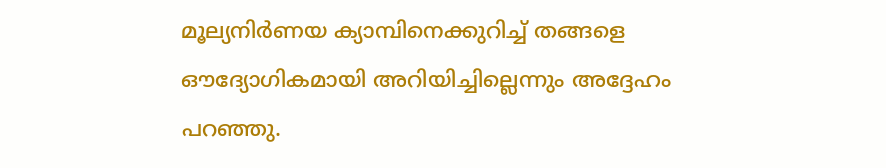മൂല്യനിർണയ ക്യാമ്പിനെക്കുറിച്ച് തങ്ങളെ ഔദ്യോഗികമായി അറിയിച്ചില്ലെന്നും അദ്ദേഹം പറഞ്ഞു.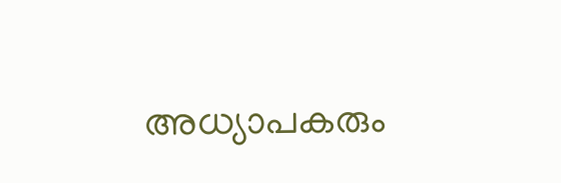അധ്യാപകരും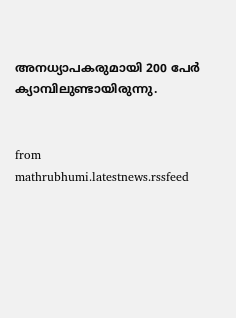അനധ്യാപകരുമായി 200 പേർ ക്യാമ്പിലുണ്ടായിരുന്നു.


from mathrubhumi.latestnews.rssfeed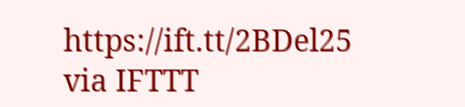https://ift.tt/2BDel25
via IFTTT